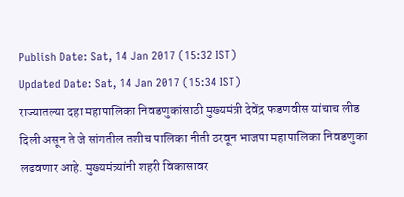Publish Date: Sat, 14 Jan 2017 (15:32 IST)
Updated Date: Sat, 14 Jan 2017 (15:34 IST)
राज्यातल्या दहा महापालिका निवडणुकांसाठी मुख्यमंत्री देवेंद्र फडणवीस यांचाच लीड दिली असून ते जे सांगतील तशीच पालिका नीती ठरवून भाजपा महापालिका निवडणुका लढवणार आहे. मुख्यमंत्र्यांनी शहरी विकासावर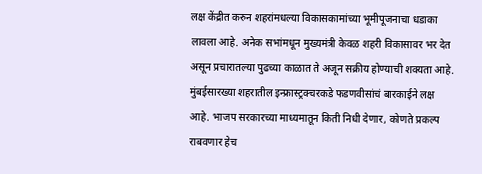लक्ष केंद्रीत करुन शहरांमधल्या विकासकामांच्या भूमीपूजनाचा धडाका लावला आहे. अनेक सभांमधून मुख्यमंत्री केवळ शहरी विकासावर भर देत असून प्रचारातल्या पुढच्या काळात ते अजून सक्रीय होण्याची शक्यता आहे.
मुंबईसारख्या शहरातील इन्फ्रास्ट्रक्चरकडे फडणवीसांचं बारकाईने लक्ष आहे. भाजप सरकारच्या माध्यमातून किती निधी देणार, कोणते प्रकल्प राबवणार हेच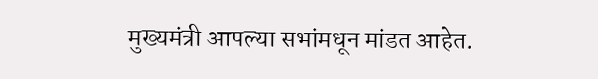मुख्यमंत्री आपल्या सभांमधून मांडत आहेत.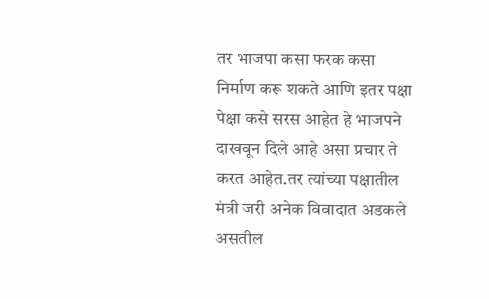तर भाजपा कसा फरक कसा निर्माण करू शकते आणि इतर पक्षा पेक्षा कसे सरस आहेत हे भाजपने दाखवून दिले आहे असा प्रचार ते करत आहेत.तर त्यांच्या पक्षातील मंत्री जरी अनेक विवादात अडकले असतील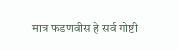मात्र फडणवीस हे सर्व गोष्टी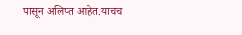पासून अलिप्त आहेत.याचच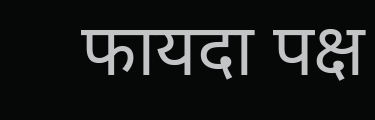फायदा पक्ष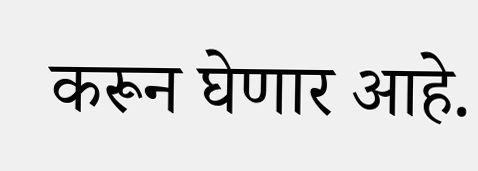करून घेणार आहे.